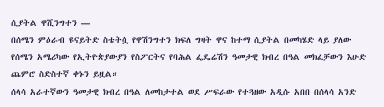ሲያትል ዋሺንግተን —
በሰሜን ምዕራብ ዩናይትድ ስቴትሷ የዋሽንግተን ክፍለ ግዛት ዋና ከተማ ሲያትል በመካሄድ ላይ ያለው የሰሜን አሜሪካው የኢትዮጵያውያን የስፖርትና የባሕል ፌዴሬሽን ዓመታዊ ክብረ በዓል መክፈቻውን እሁድ ጨምሮ ስድስተኛ ቀኑን ይዟል።
ሰላሳ አራተኛውን ዓመታዊ ክብረ በዓል ለመከታተል ወደ ሥፍራው የተጓዘው አዲሱ አበበ በሰላሳ አንድ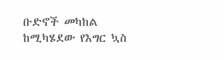ቡድኖች መካከል ከሚካሄደው የእግር ኳስ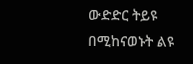ውድድር ትይዩ በሚከናወኑት ልዩ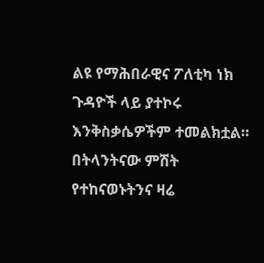ልዩ የማሕበራዊና ፖለቲካ ነክ ጉዳዮች ላይ ያተኮሩ እንቅስቃሴዎችም ተመልክቷል።
በትላንትናው ምሽት የተከናወኑትንና ዛሬ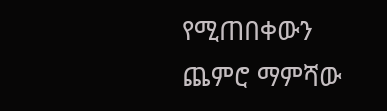የሚጠበቀውን ጨምሮ ማምሻው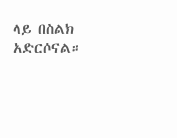ላይ በስልክ አድርሶናል።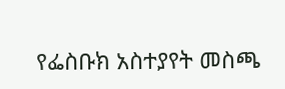የፌስቡክ አስተያየት መስጫ